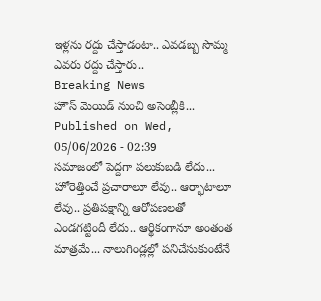ఇళ్లను రద్దు చేస్తాడంటా.. ఎవడబ్బ సొమ్మ ఎవరు రద్దు చేస్తారు..
Breaking News
హౌస్ మెయిడ్ నుంచి అసెంబ్లీకి...
Published on Wed, 05/06/2026 - 02:39
సమాజంలో పెద్దగా పలుకుబడి లేదు... హోరెత్తించే ప్రచారాలూ లేవు.. ఆర్భాటాలూ లేవు.. ప్రతిపక్షాన్ని ఆరోపణలతో ఎండగట్టిందీ లేదు.. ఆర్థికంగానూ అంతంత మాత్రమే... నాలుగిండ్లల్లో పనిచేసుకుంటేనే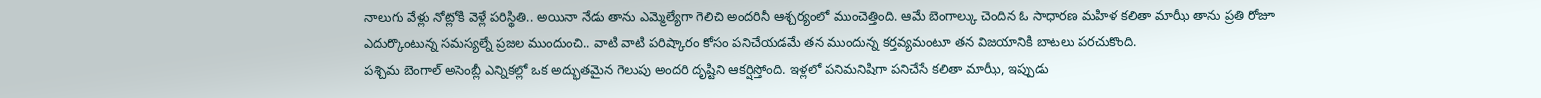నాలుగు వేళ్లు నోట్లోకి వెళ్లే పరిస్థితి.. అయినా నేడు తాను ఎమ్మెల్యేగా గెలిచి అందరినీ ఆశ్చర్యంలో ముంచెత్తింది. ఆమే బెంగాల్కు చెందిన ఓ సాధారణ మహిళ కలితా మాఝీ తాను ప్రతి రోజూ ఎదుర్కొంటున్న సమస్యల్నే ప్రజల ముందుంచి.. వాటి వాటి పరిష్కారం కోసం పనిచేయడమే తన ముందున్న కర్తవ్యమంటూ తన విజయానికి బాటలు పరచుకొంది.
పశ్చిమ బెంగాల్ అసెంబ్లీ ఎన్నికల్లో ఒక అద్భుతమైన గెలుపు అందరి దృష్టిని ఆకర్షిస్తోంది. ఇళ్లలో పనిమనిషిగా పనిచేసే కలితా మాఝీ, ఇప్పుడు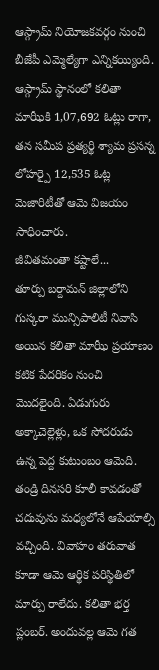ఆస్గ్రామ్ నియోజకవర్గం నుంచి బీజేపీ ఎమ్మెల్యేగా ఎన్నికయ్యింది. ఆస్గ్రామ్ స్థానంలో కలితా మాఝీకి 1,07,692 ఓట్లు రాగా, తన సమీప ప్రత్యర్థి శ్యామ ప్రసన్న లోహర్పై 12,535 ఓట్ల మెజారిటీతో ఆమె విజయం సాధించారు.
జీవితమంతా కష్టాలే...
తూర్పు బర్దామన్ జిల్లాలోని గుస్కరా మున్సిపాలిటీ నివాసి అయిన కలితా మాఝీ ప్రయాణం కటిక పేదరికం నుంచి మొదలైంది. ఏడుగురు అక్కాచెల్లెళ్లు, ఒక సోదరుడు ఉన్న పెద్ద కుటుంబం ఆమెది. తండ్రి దినసరి కూలీ కావడంతో చదువును మధ్యలోనే ఆపేయాల్సి వచ్చింది. వివాహం తరువాత కూడా ఆమె ఆర్థిక పరిస్థితిలో మార్పు రాలేదు. కలితా భర్త ప్లంబర్. అందువల్ల ఆమె గత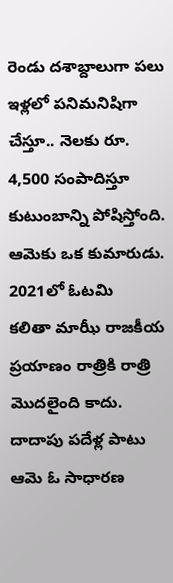రెండు దశాబ్దాలుగా పలు ఇళ్లలో పనిమనిషిగా చేస్తూ.. నెలకు రూ. 4,500 సంపాదిస్తూ కుటుంబాన్ని పోషిస్తోంది. ఆమెకు ఒక కుమారుడు.
2021లో ఓటమి
కలితా మాఝీ రాజకీయ ప్రయాణం రాత్రికి రాత్రి మొదలైంది కాదు. దాదాపు పదేళ్ల పాటు ఆమె ఓ సాధారణ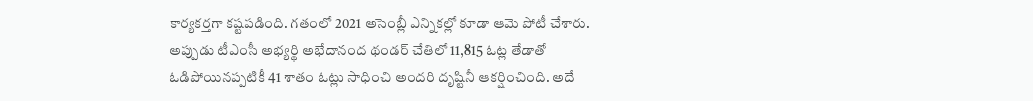కార్యకర్తగా కష్టపడింది. గతంలో 2021 అసెంబ్లీ ఎన్నికల్లో కూడా ఆమె పోటీ చేశారు. అప్పుడు టీఎంసీ అభ్యర్థి అభేదానంద థండర్ చేతిలో 11,815 ఓట్ల తేడాతో ఓడిపోయినప్పటికీ 41 శాతం ఓట్లు సాధించి అందరి దృష్టినీ ఆకర్షించింది. అదే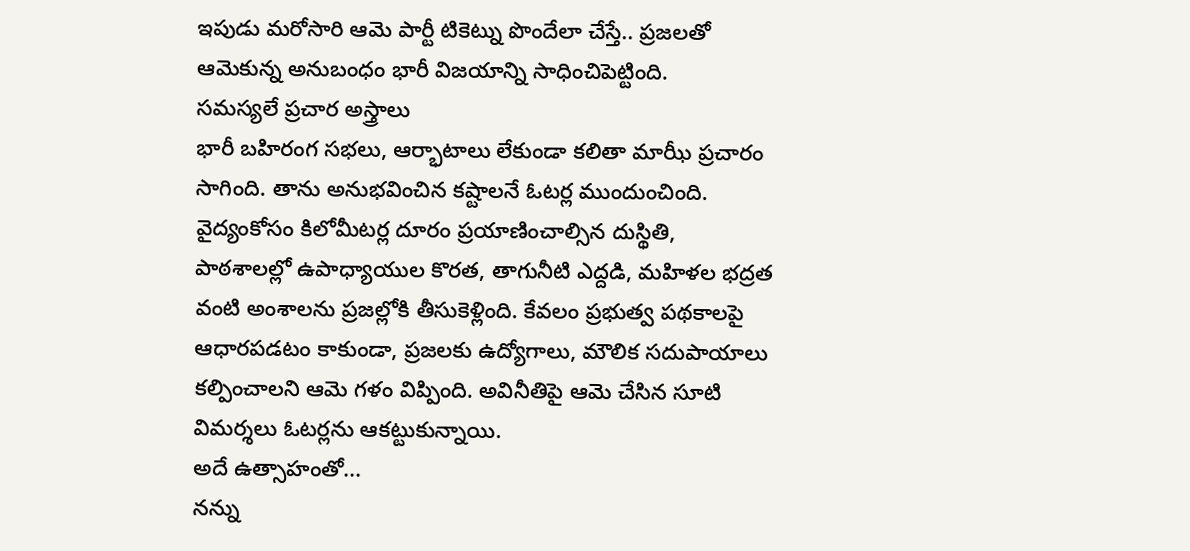ఇపుడు మరోసారి ఆమె పార్టీ టికెట్ను పొందేలా చేస్తే.. ప్రజలతో ఆమెకున్న అనుబంధం భారీ విజయాన్ని సాధించిపెట్టింది.
సమస్యలే ప్రచార అస్త్రాలు
భారీ బహిరంగ సభలు, ఆర్భాటాలు లేకుండా కలితా మాఝీ ప్రచారం సాగింది. తాను అనుభవించిన కష్టాలనే ఓటర్ల ముందుంచింది. వైద్యంకోసం కిలోమీటర్ల దూరం ప్రయాణించాల్సిన దుస్థితి, పాఠశాలల్లో ఉపాధ్యాయుల కొరత, తాగునీటి ఎద్దడి, మహిళల భద్రత వంటి అంశాలను ప్రజల్లోకి తీసుకెళ్లింది. కేవలం ప్రభుత్వ పథకాలపై ఆధారపడటం కాకుండా, ప్రజలకు ఉద్యోగాలు, మౌలిక సదుపాయాలు కల్పించాలని ఆమె గళం విప్పింది. అవినీతిపై ఆమె చేసిన సూటి విమర్శలు ఓటర్లను ఆకట్టుకున్నాయి.
అదే ఉత్సాహంతో...
నన్ను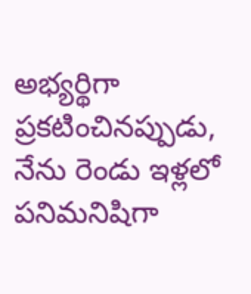అభ్యర్థిగా ప్రకటించినప్పుడు, నేను రెండు ఇళ్లలో పనిమనిషిగా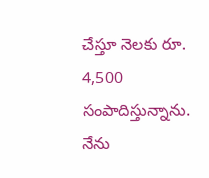చేస్తూ నెలకు రూ. 4,500 సంపాదిస్తున్నాను. నేను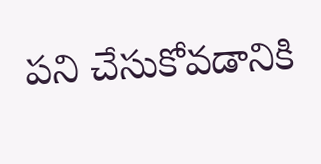పని చేసుకోవడానికి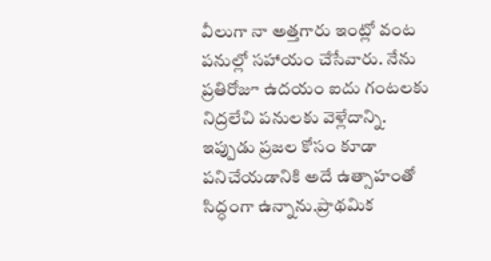వీలుగా నా అత్తగారు ఇంట్లో వంట పనుల్లో సహాయం చేసేవారు. నేను ప్రతిరోజూ ఉదయం ఐదు గంటలకు నిద్రలేచి పనులకు వెళ్లేదాన్ని. ఇప్పుడు ప్రజల కోసం కూడా పనిచేయడానికి అదే ఉత్సాహంతో సిద్ధంగా ఉన్నాను.ప్రాథమిక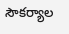సౌకర్యాల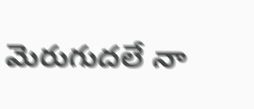మెరుగుదలే నా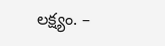లక్ష్యం. –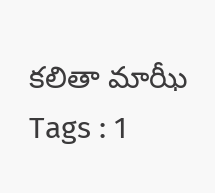కలితా మాఝీ
Tags : 1